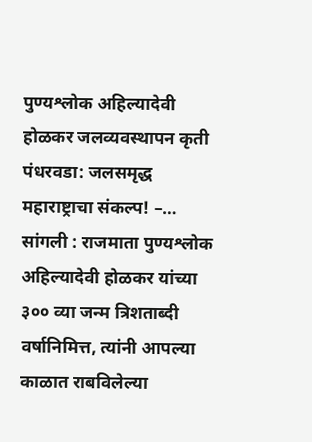पुण्यश्लोक अहिल्यादेवी होळकर जलव्यवस्थापन कृती पंधरवडा: जलसमृद्ध महाराष्ट्राचा संकल्प! –…
सांगली : राजमाता पुण्यश्लोक अहिल्यादेवी होळकर यांच्या ३०० व्या जन्म त्रिशताब्दी वर्षानिमित्त, त्यांनी आपल्या काळात राबविलेल्या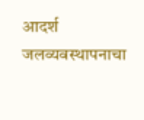आदर्श जलव्यवस्थापनाचा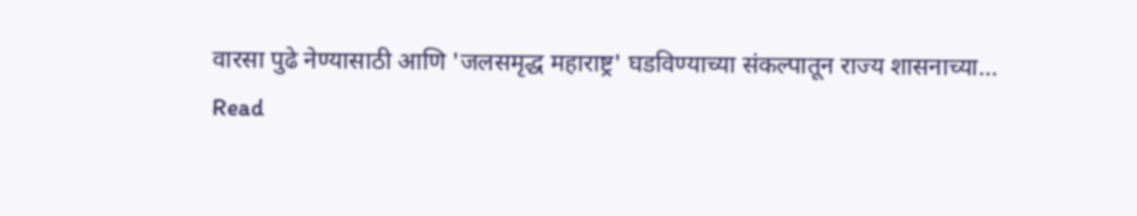वारसा पुढे नेण्यासाठी आणि 'जलसमृद्ध महाराष्ट्र' घडविण्याच्या संकल्पातून राज्य शासनाच्या…
Read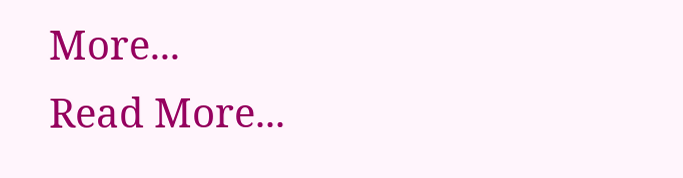More...
Read More...